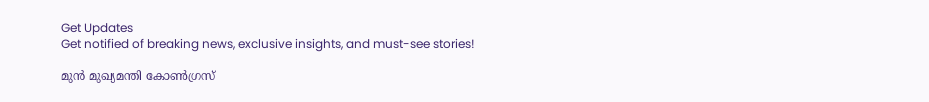Get Updates
Get notified of breaking news, exclusive insights, and must-see stories!

മുന്‍ മുഖ്യമന്തി കോണ്‍ഗ്രസ്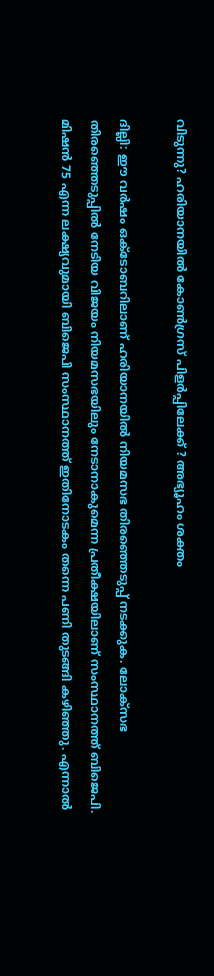വിടുന്നു? ഹരിയാനയില്‍ കോണ്‍ഗ്രസ് പിളര്‍പ്പിലേക്ക് ? അഭ്യൂഹം ശക്തം

ദില്ലി: ഈ വര്‍ഷം ഒക്ടോബറിലാണ് ഹരിയാനയില്‍ നിയമസഭ തിരഞ്ഞെടുപ്പ് നടക്കുക. ലോക്സഭ തിരഞ്ഞെടുപ്പില്‍ നേടിയ വിജയം നിയമസഭയിലും നേടാനാകുമെന്ന പ്രതീക്ഷയിലാണ് സംസ്ഥാനത്ത് ബിജെപി. മിഷന്‍ 75 എന്ന ലക്ഷ്യവുമായി ബിജെപി സംസ്ഥാനത്ത് ഇതിനോടകം തന്നെ പണി തുടങ്ങി കഴിഞ്ഞു. എന്നാല്‍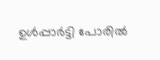ഉള്‍പ്പാര്‍ട്ടി പോരില്‍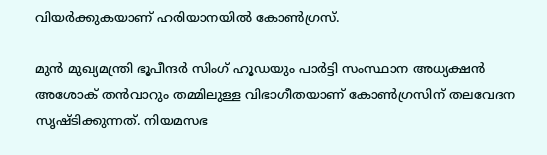വിയര്‍ക്കുകയാണ് ഹരിയാനയില്‍ കോണ്‍ഗ്രസ്.

മുന്‍ മുഖ്യമന്ത്രി ഭൂപീന്ദര്‍ സിംഗ് ഹൂഡയും പാര്‍ട്ടി സംസ്ഥാന അധ്യക്ഷന്‍ അശോക് തന്‍വാറും തമ്മിലുള്ള വിഭാഗീതയാണ് കോണ്‍ഗ്രസിന് തലവേദന സൃഷ്ടിക്കുന്നത്. നിയമസഭ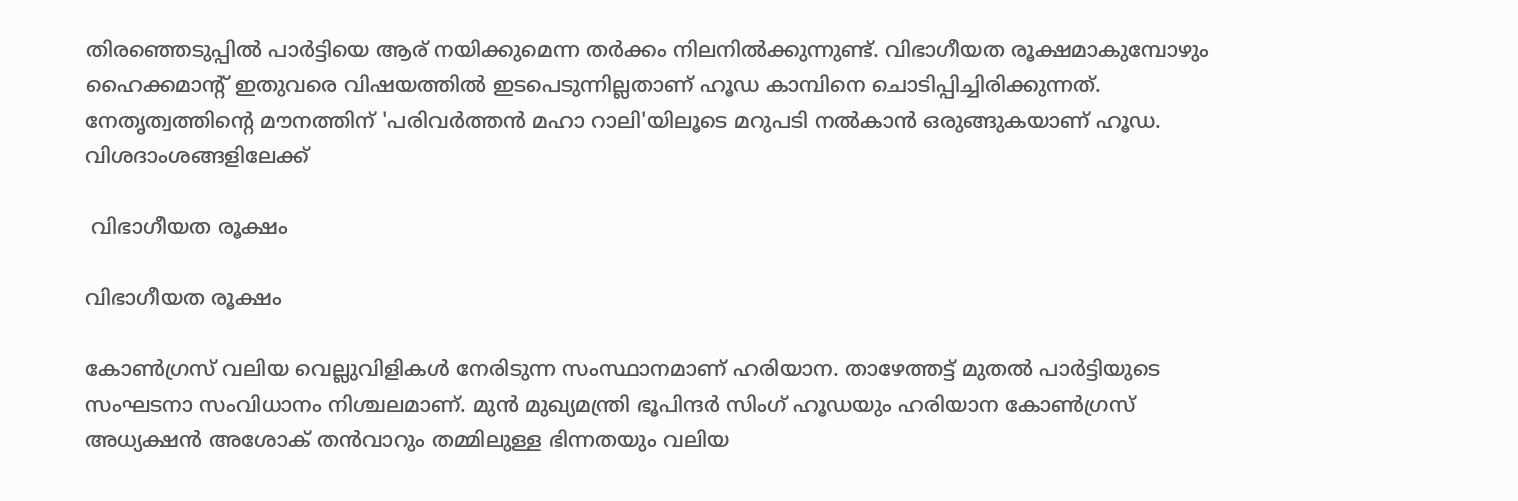തിരഞ്ഞെടുപ്പില്‍ പാര്‍ട്ടിയെ ആര് നയിക്കുമെന്ന തര്‍ക്കം നിലനില്‍ക്കുന്നുണ്ട്. വിഭാഗീയത രൂക്ഷമാകുമ്പോഴും ഹൈക്കമാന്‍റ് ഇതുവരെ വിഷയത്തില്‍ ഇടപെടുന്നില്ലതാണ് ഹൂഡ കാമ്പിനെ ചൊടിപ്പിച്ചിരിക്കുന്നത്. നേതൃത്വത്തിന്‍റെ മൗനത്തിന് 'പരിവര്‍ത്തന്‍ മഹാ റാലി'യിലൂടെ മറുപടി നല്‍കാന്‍ ഒരുങ്ങുകയാണ് ഹൂഡ. വിശദാംശങ്ങളിലേക്ക്

 വിഭാഗീയത രൂക്ഷം

വിഭാഗീയത രൂക്ഷം

കോൺഗ്രസ് വലിയ വെല്ലുവിളികൾ നേരിടുന്ന സംസ്ഥാനമാണ് ഹരിയാന. താഴേത്തട്ട് മുതൽ പാർട്ടിയുടെ സംഘടനാ സംവിധാനം നിശ്ചലമാണ്. മുൻ മുഖ്യമന്ത്രി ഭൂപിന്ദർ സിംഗ് ഹൂഡയും ഹരിയാന കോൺഗ്രസ് അധ്യക്ഷൻ അശോക് തൻവാറും തമ്മിലുള്ള ഭിന്നതയും വലിയ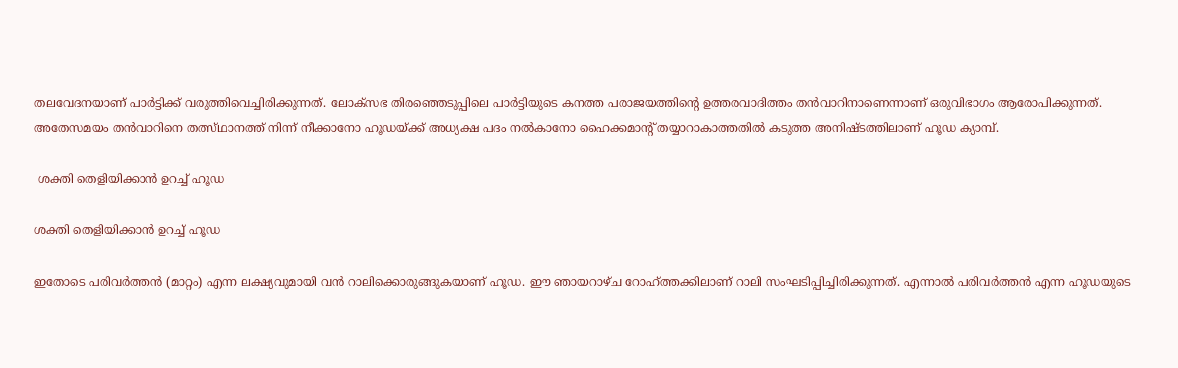തലവേദനയാണ് പാര്‍ട്ടിക്ക് വരുത്തിവെച്ചിരിക്കുന്നത്. ലോക്സഭ തിരഞ്ഞെടുപ്പിലെ പാര്‍ട്ടിയുടെ കനത്ത പരാജയത്തിന്‍റെ ഉത്തരവാദിത്തം തന്‍വാറിനാണെന്നാണ് ഒരുവിഭാഗം ആരോപിക്കുന്നത്. അതേസമയം തന്‍വാറിനെ തത്സ്ഥാനത്ത് നിന്ന് നീക്കാനോ ഹൂഡയ്ക്ക് അധ്യക്ഷ പദം നല്‍കാനോ ഹൈക്കമാന്‍റ് തയ്യാറാകാത്തതില്‍ കടുത്ത അനിഷ്ടത്തിലാണ് ഹൂഡ ക്യാമ്പ്.

 ശക്തി തെളിയിക്കാന്‍ ഉറച്ച് ഹൂഡ

ശക്തി തെളിയിക്കാന്‍ ഉറച്ച് ഹൂഡ

ഇതോടെ പരിവര്‍ത്തന്‍ (മാറ്റം) എന്ന ലക്ഷ്യവുമായി വന്‍ റാലിക്കൊരുങ്ങുകയാണ് ഹൂഡ. ഈ ഞായറാഴ്ച റോഹ്ത്തക്കിലാണ് റാലി സംഘടിപ്പിച്ചിരിക്കുന്നത്. എന്നാല്‍ പരിവര്‍ത്തന്‍ എന്ന ഹൂഡയുടെ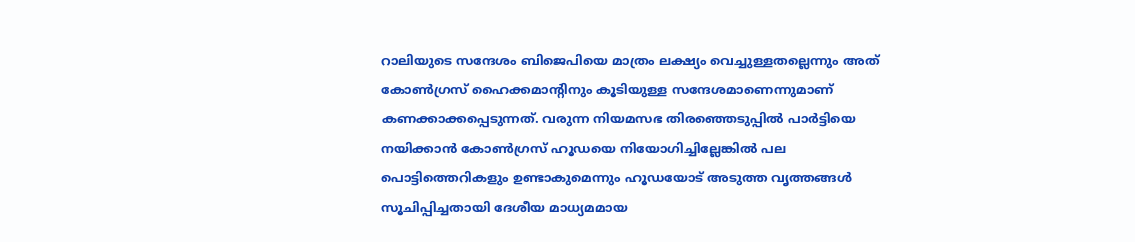റാലിയുടെ സന്ദേശം ബിജെപിയെ മാത്രം ലക്ഷ്യം വെച്ചുള്ളതല്ലെന്നും അത് കോണ്‍ഗ്രസ് ഹൈക്കമാന്‍റിനും കൂടിയുള്ള സന്ദേശമാണെന്നുമാണ് കണക്കാക്കപ്പെടുന്നത്. വരുന്ന നിയമസഭ തിരഞ്ഞെടുപ്പില്‍ പാര്‍ട്ടിയെ നയിക്കാന്‍ കോണ്‍ഗ്രസ് ഹൂഡയെ നിയോഗിച്ചില്ലേങ്കില്‍ പല പൊട്ടിത്തെറികളും ഉണ്ടാകുമെന്നും ഹൂഡയോട് അടുത്ത വൃത്തങ്ങള്‍ സൂചിപ്പിച്ചതായി ദേശീയ മാധ്യമമായ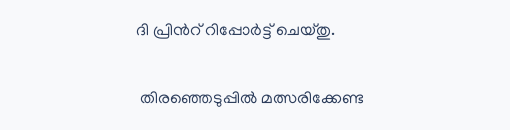ദി പ്രിന്‍റ് റിപ്പോര്‍ട്ട് ചെയ്തു.

 തിരഞ്ഞെടുപ്പില്‍ മത്സരിക്കേണ്ട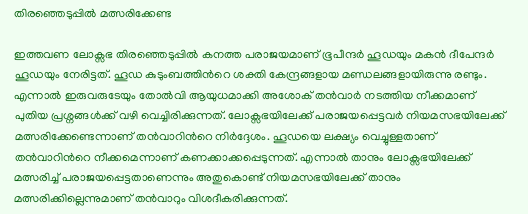തിരഞ്ഞെടുപ്പില്‍ മത്സരിക്കേണ്ട

ഇത്തവണ ലോക്സഭ തിരഞ്ഞെടുപ്പില്‍ കനത്ത പരാജയമാണ് ഭൂപീന്ദര്‍ ഹൂഡയും മകന്‍ ദീപേന്ദര്‍ ഹൂഡയും നേരിട്ടത്. ഹൂഡ കുടുംബത്തിന്‍റെ ശക്തി കേന്ദ്രങ്ങളായ മണ്ഡലങ്ങളായിരുന്നു രണ്ടും. എന്നാല്‍ ഇരുവരുടേയും തോല്‍വി ആയുധമാക്കി അശോക് തന്‍വാര്‍ നടത്തിയ നീക്കമാണ് പുതിയ പ്രശ്നങ്ങള്‍ക്ക് വഴി വെച്ചിരിക്കുന്നത്. ലോക്സഭയിലേക്ക് പരാജയപ്പെട്ടവര്‍ നിയമസഭയിലേക്ക് മത്സരിക്കേണ്ടെന്നാണ് തന്‍വാറിന്‍റെ നിര്‍ദ്ദേശം. ഹൂഡയെ ലക്ഷ്യം വെച്ചുള്ളതാണ് തന്‍വാറിന്‍റെ നീക്കമെന്നാണ് കണക്കാക്കപ്പെടുന്നത്. എന്നാല്‍ താനും ലോക്സഭയിലേക്ക് മത്സരിച്ച് പരാജയപ്പെട്ടതാണെന്നും അതുകൊണ്ട് നിയമസഭയിലേക്ക് താനും മത്സരിക്കില്ലെന്നുമാണ് തന്‍വാറും വിശദീകരിക്കുന്നത്.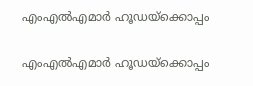എംഎല്‍എമാര്‍ ഹൂഡയ്ക്കൊപ്പം

എംഎല്‍എമാര്‍ ഹൂഡയ്ക്കൊപ്പം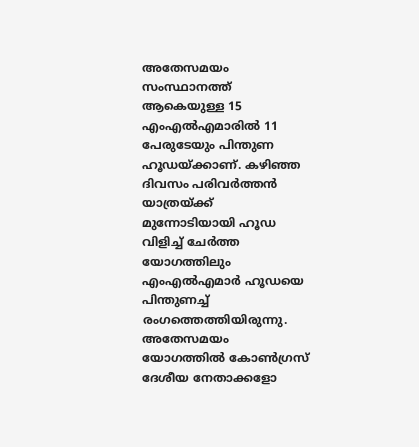അതേസമയം സംസ്ഥാനത്ത് ആകെയുള്ള 15 എംഎല്‍എമാരില്‍ 11 പേരുടേയും പിന്തുണ ഹൂഡയ്ക്കാണ്. കഴിഞ്ഞ ദിവസം പരിവര്‍ത്തന്‍ യാത്രയ്ക്ക് മുന്നോടിയായി ഹൂഡ വിളിച്ച് ചേര്‍ത്ത യോഗത്തിലും എംഎല്‍എമാര്‍ ഹൂഡയെ പിന്തുണച്ച് രംഗത്തെത്തിയിരുന്നു. അതേസമയം യോഗത്തില്‍ കോണ്‍ഗ്രസ് ദേശീയ നേതാക്കളോ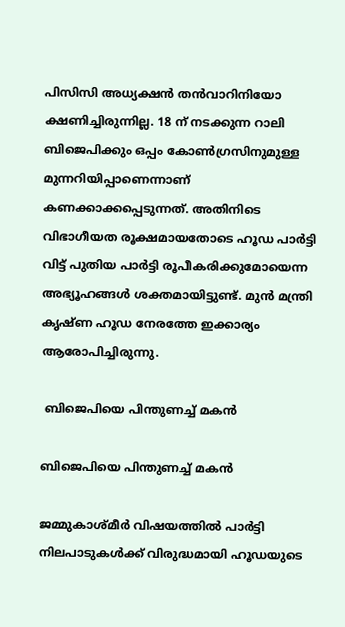പിസിസി അധ്യക്ഷന്‍ തന്‍വാറിനിയോ ക്ഷണിച്ചിരുന്നില്ല. 18 ന് നടക്കുന്ന റാലി ബിജെപിക്കും ഒപ്പം കോണ്‍ഗ്രസിനുമുള്ള മുന്നറിയിപ്പാണെന്നാണ് കണക്കാക്കപ്പെടുന്നത്. അതിനിടെ വിഭാഗീയത രൂക്ഷമായതോടെ ഹൂഡ പാര്‍ട്ടി വിട്ട് പുതിയ പാര്‍ട്ടി രൂപീകരിക്കുമോയെന്ന അഭ്യൂഹങ്ങള്‍ ശക്തമായിട്ടുണ്ട്. മുന്‍ മന്ത്രി കൃഷ്ണ ഹൂഡ നേരത്തേ ഇക്കാര്യം ആരോപിച്ചിരുന്നു.

 ബിജെപിയെ പിന്തുണച്ച് മകന്‍

ബിജെപിയെ പിന്തുണച്ച് മകന്‍

ജമ്മുകാശ്മീര്‍ വിഷയത്തില്‍ പാര്‍ട്ടി നിലപാടുകള്‍ക്ക് വിരുദ്ധമായി ഹൂഡയുടെ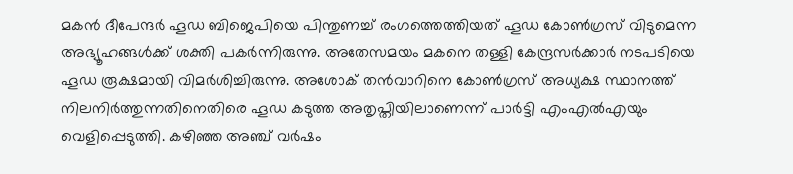മകന്‍ ദീപേന്ദര്‍ ഹൂഡ ബിജെപിയെ പിന്തുണച്ച് രംഗത്തെത്തിയത് ഹൂഡ കോണ്‍ഗ്രസ് വിടുമെന്ന അഭ്യൂഹങ്ങള്‍ക്ക് ശക്തി പകര്‍ന്നിരുന്നു. അതേസമയം മകനെ തള്ളി കേന്ദ്രസര്‍ക്കാര്‍ നടപടിയെ ഹൂഡ രൂക്ഷമായി വിമര്‍ശിച്ചിരുന്നു. അശോക് തന്‍വാറിനെ കോണ്‍ഗ്രസ് അധ്യക്ഷ സ്ഥാനത്ത് നിലനിര്‍ത്തുന്നതിനെതിരെ ഹൂഡ കടുത്ത അതൃപ്തിയിലാണെന്ന് പാര്‍ട്ടി എംഎല്‍എയും വെളിപ്പെടുത്തി. കഴിഞ്ഞ അഞ്ച് വര്‍ഷം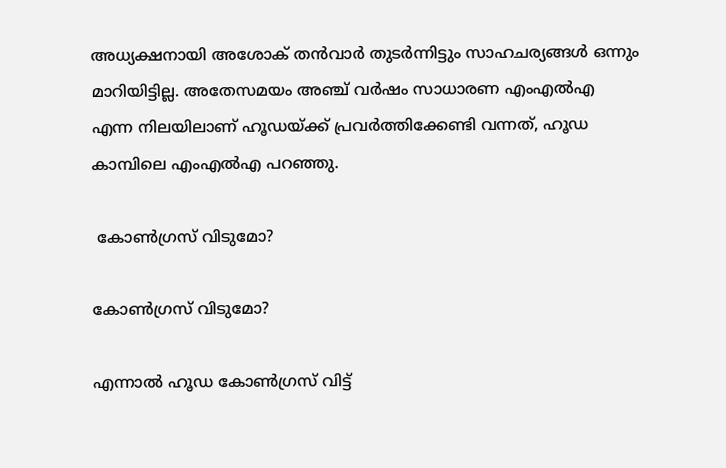അധ്യക്ഷനായി അശോക് തന്‍വാര്‍ തുടര്‍ന്നിട്ടും സാഹചര്യങ്ങള്‍ ഒന്നും മാറിയിട്ടില്ല. അതേസമയം അഞ്ച് വര്‍ഷം സാധാരണ എംഎല്‍എ എന്ന നിലയിലാണ് ഹൂഡയ്ക്ക് പ്രവര്‍ത്തിക്കേണ്ടി വന്നത്, ഹൂഡ കാമ്പിലെ എംഎല്‍എ പറഞ്ഞു.

 കോണ്‍ഗ്രസ് വിടുമോ?

കോണ്‍ഗ്രസ് വിടുമോ?

എന്നാല്‍ ഹൂഡ കോണ്‍ഗ്രസ് വിട്ട്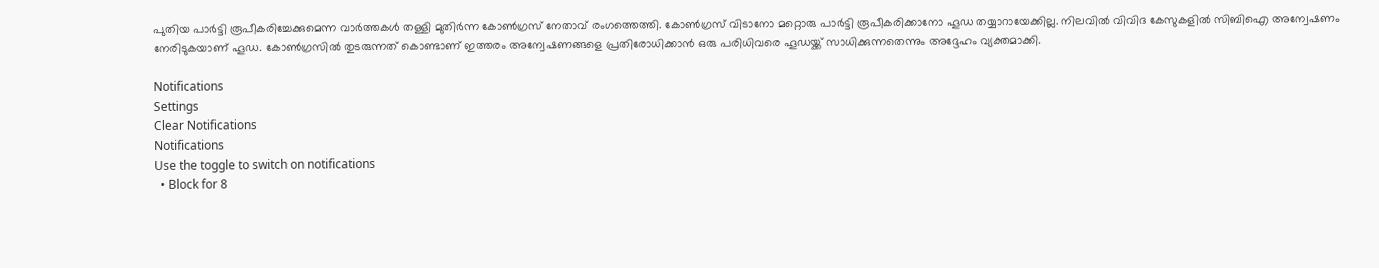പുതിയ പാര്‍ട്ടി രൂപീകരിച്ചേക്കുമെന്ന വാര്‍ത്തകള്‍ തള്ളി മുതിര്‍ന്ന കോണ്‍ഗ്രസ് നേതാവ് രംഗത്തെത്തി. കോണ്‍ഗ്രസ് വിടാനോ മറ്റൊരു പാര്‍ട്ടി രൂപീകരിക്കാനോ ഹൂഡ തയ്യാറായേക്കില്ല. നിലവില്‍ വിവിദ കേസുകളില്‍ സിബിഐ അന്വേഷണം നേരിടുകയാണ് ഹൂഡ. കോണ്‍ഗ്രസില്‍ തുടരുന്നത് കൊണ്ടാണ് ഇത്തരം അന്വേഷണങ്ങളെ പ്രതിരോധിക്കാന്‍ ഒരു പരിധിവരെ ഹൂഡയ്ക്ക് സാധിക്കുന്നതെന്നും അദ്ദേഹം വ്യക്തമാക്കി.

Notifications
Settings
Clear Notifications
Notifications
Use the toggle to switch on notifications
  • Block for 8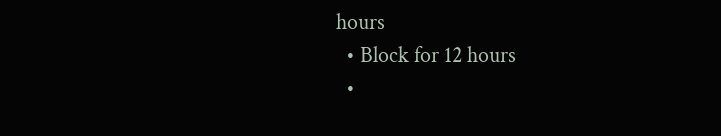hours
  • Block for 12 hours
  •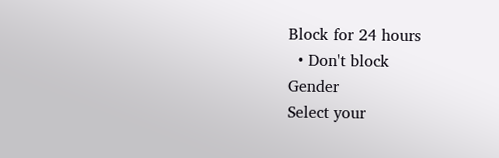Block for 24 hours
  • Don't block
Gender
Select your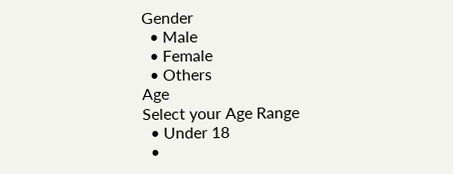Gender
  • Male
  • Female
  • Others
Age
Select your Age Range
  • Under 18
  •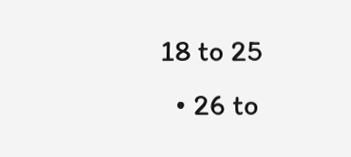18 to 25
  • 26 to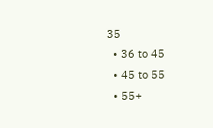35
  • 36 to 45
  • 45 to 55
  • 55+